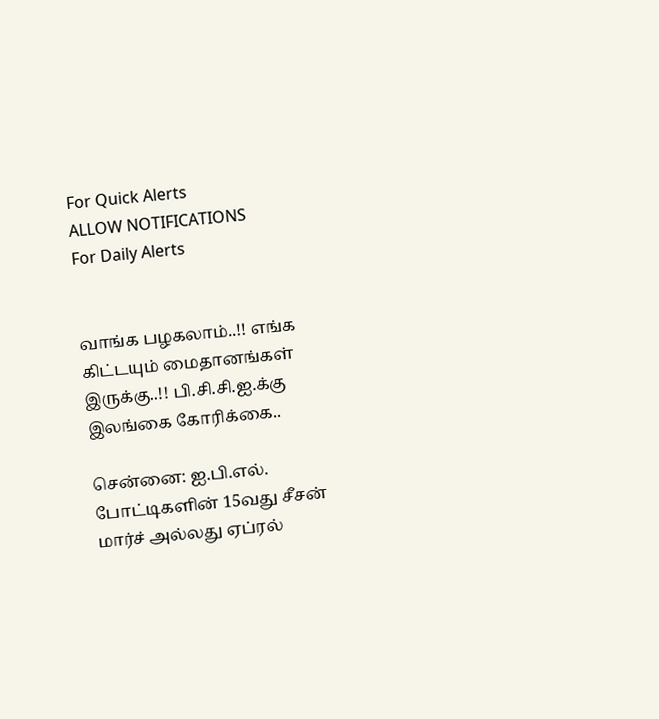For Quick Alerts
ALLOW NOTIFICATIONS
For Daily Alerts


வாங்க பழகலாம்..!! எங்க கிட்டயும் மைதானங்கள் இருக்கு..!! பி.சி.சி.ஐ.க்கு இலங்கை கோரிக்கை..

சென்னை: ஐ.பி.எல். போட்டிகளின் 15வது சீசன் மார்ச் அல்லது ஏப்ரல்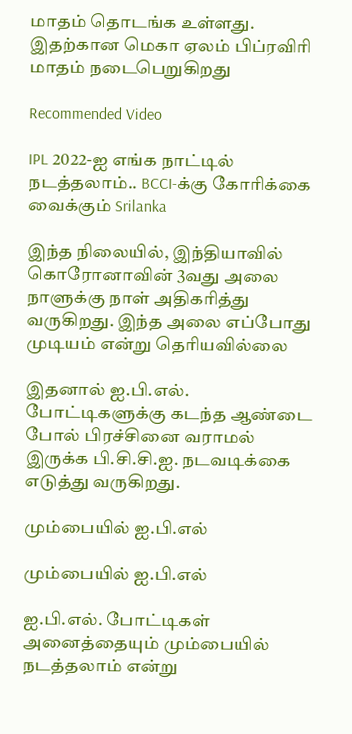மாதம் தொடங்க உள்ளது. இதற்கான மெகா ஏலம் பிப்ரவிரி மாதம் நடைபெறுகிறது

Recommended Video

IPL 2022-ஐ எங்க நாட்டில் நடத்தலாம்.. BCCI-க்கு கோரிக்கை வைக்கும் Srilanka

இந்த நிலையில், இந்தியாவில் கொரோனாவின் 3வது அலை நாளுக்கு நாள் அதிகரித்து வருகிறது. இந்த அலை எப்போது முடியம் என்று தெரியவில்லை

இதனால் ஐ.பி.எல். போட்டிகளுக்கு கடந்த ஆண்டை போல் பிரச்சினை வராமல் இருக்க பி.சி.சி.ஐ. நடவடிக்கை எடுத்து வருகிறது.

மும்பையில் ஐ.பி.எல்

மும்பையில் ஐ.பி.எல்

ஐ.பி.எல். போட்டிகள் அனைத்தையும் மும்பையில் நடத்தலாம் என்று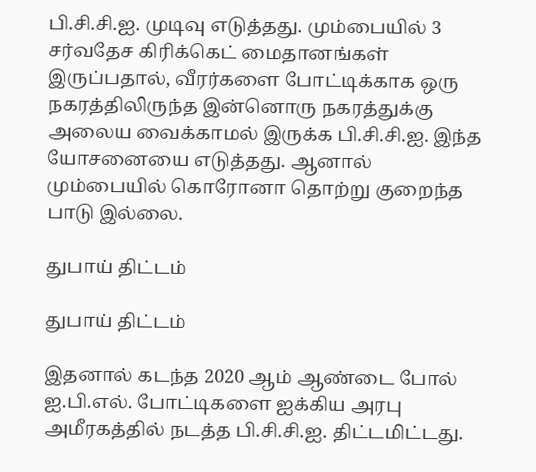பி.சி.சி.ஐ. முடிவு எடுத்தது. மும்பையில் 3 சர்வதேச கிரிக்கெட் மைதானங்கள் இருப்பதால், வீரர்களை போட்டிக்காக ஒரு நகரத்திலிருந்த இன்னொரு நகரத்துக்கு அலைய வைக்காமல் இருக்க பி.சி.சி.ஐ. இந்த யோசனையை எடுத்தது. ஆனால் மும்பையில் கொரோனா தொற்று குறைந்த பாடு இல்லை.

துபாய் திட்டம்

துபாய் திட்டம்

இதனால் கடந்த 2020 ஆம் ஆண்டை போல் ஐ.பி.எல். போட்டிகளை ஐக்கிய அரபு அமீரகத்தில் நடத்த பி.சி.சி.ஐ. திட்டமிட்டது.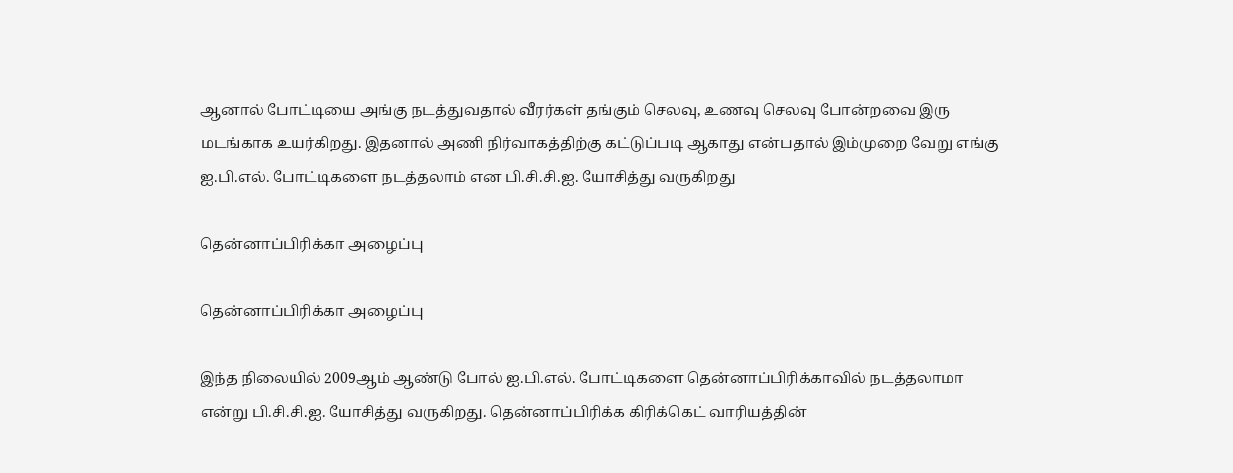ஆனால் போட்டியை அங்கு நடத்துவதால் வீரர்கள் தங்கும் செலவு, உணவு செலவு போன்றவை இரு மடங்காக உயர்கிறது. இதனால் அணி நிர்வாகத்திற்கு கட்டுப்படி ஆகாது என்பதால் இம்முறை வேறு எங்கு ஐ.பி.எல். போட்டிகளை நடத்தலாம் என பி.சி.சி.ஐ. யோசித்து வருகிறது

தென்னாப்பிரிக்கா அழைப்பு

தென்னாப்பிரிக்கா அழைப்பு

இந்த நிலையில் 2009ஆம் ஆண்டு போல் ஐ.பி.எல். போட்டிகளை தென்னாப்பிரிக்காவில் நடத்தலாமா என்று பி.சி.சி.ஐ. யோசித்து வருகிறது. தென்னாப்பிரிக்க கிரிக்கெட் வாரியத்தின்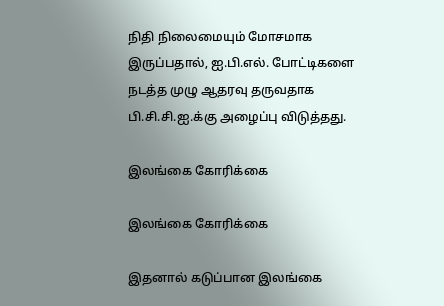நிதி நிலைமையும் மோசமாக இருப்பதால், ஐ.பி.எல். போட்டிகளை நடத்த முழு ஆதரவு தருவதாக பி.சி.சி.ஐ.க்கு அழைப்பு விடுத்தது.

இலங்கை கோரிக்கை

இலங்கை கோரிக்கை

இதனால் கடுப்பான இலங்கை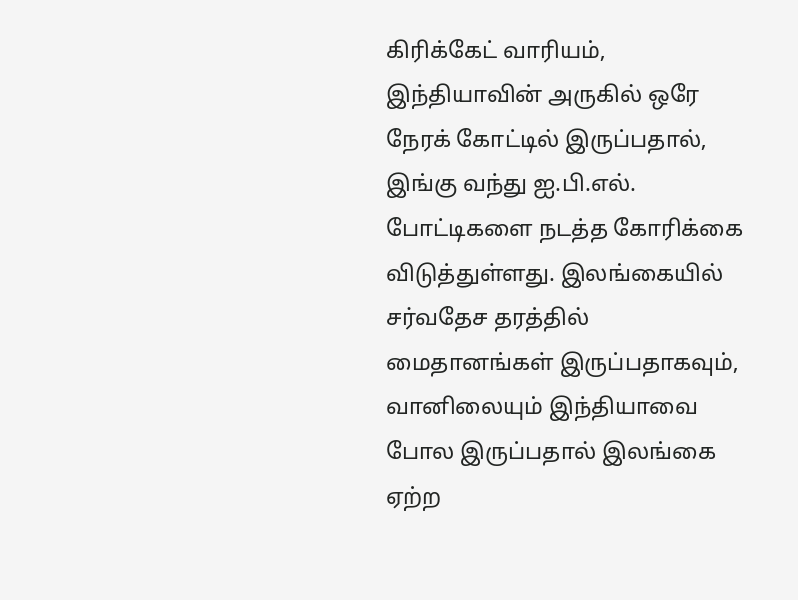கிரிக்கேட் வாரியம், இந்தியாவின் அருகில் ஒரே நேரக் கோட்டில் இருப்பதால், இங்கு வந்து ஐ.பி.எல். போட்டிகளை நடத்த கோரிக்கை விடுத்துள்ளது. இலங்கையில் சர்வதேச தரத்தில் மைதானங்கள் இருப்பதாகவும், வானிலையும் இந்தியாவை போல இருப்பதால் இலங்கை ஏற்ற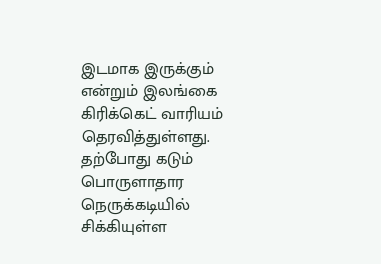இடமாக இருக்கும் என்றும் இலங்கை கிரிக்கெட் வாரியம் தெரவித்துள்ளது. தற்போது கடும் பொருளாதார நெருக்கடியில் சிக்கியுள்ள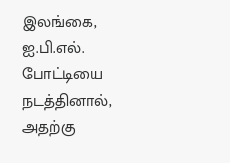இலங்கை, ஐ.பி.எல். போட்டியை நடத்தினால், அதற்கு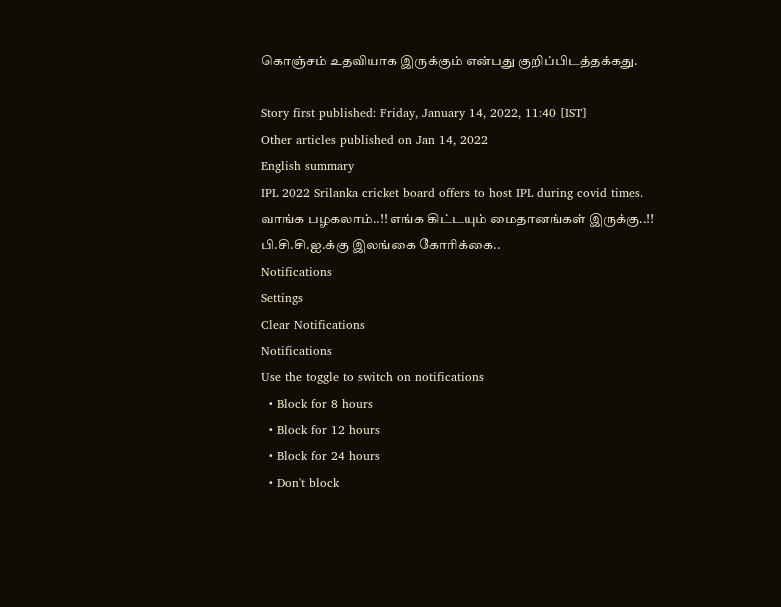கொஞ்சம் உதவியாக இருக்கும் என்பது குறிப்பிடத்தக்கது.

Story first published: Friday, January 14, 2022, 11:40 [IST]
Other articles published on Jan 14, 2022
English summary
IPL 2022 Srilanka cricket board offers to host IPL during covid times. வாங்க பழகலாம்..!! எங்க கிட்டயும் மைதானங்கள் இருக்கு..!! பி.சி.சி.ஐ.க்கு இலங்கை கோரிக்கை..
Notifications
Settings
Clear Notifications
Notifications
Use the toggle to switch on notifications
  • Block for 8 hours
  • Block for 12 hours
  • Block for 24 hours
  • Don't block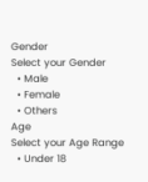Gender
Select your Gender
  • Male
  • Female
  • Others
Age
Select your Age Range
  • Under 18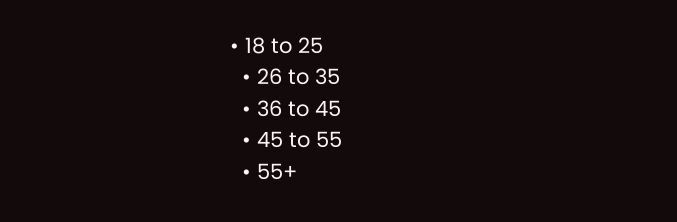• 18 to 25
  • 26 to 35
  • 36 to 45
  • 45 to 55
  • 55+